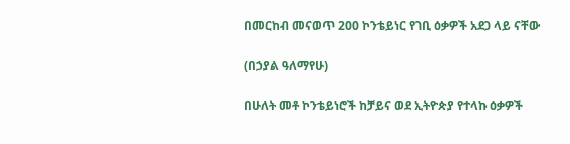በመርከብ መናወጥ 200 ኮንቴይነር የገቢ ዕቃዎች አደጋ ላይ ናቸው

(በኃያል ዓለማየሁ)

በሁለት መቶ ኮንቴይነሮች ከቻይና ወደ ኢትዮጵያ የተላኩ ዕቃዎች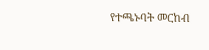የተጫኑባት መርከብ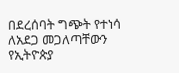በደረሰባት ግጭት የተነሳ ለአደጋ መጋለጣቸውን የኢትዮጵያ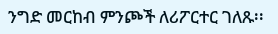ንግድ መርከብ ምንጮች ለሪፖርተር ገለጹ፡፡